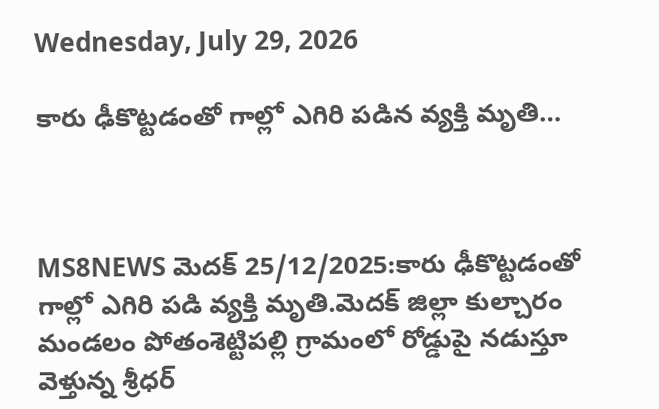Wednesday, July 29, 2026

కారు ఢీకొట్టడంతో గాల్లో ఎగిరి పడిన వ్యక్తి మృతి…



MS8NEWS మెదక్ 25/12/2025:కారు ఢీకొట్టడంతో గాల్లో ఎగిరి పడి వ్యక్తి మృతి.మెదక్ జిల్లా కుల్చారం మండలం పోతంశెట్టిపల్లి గ్రామంలో రోడ్డుపై నడుస్తూ వెళ్తున్న శ్రీధర్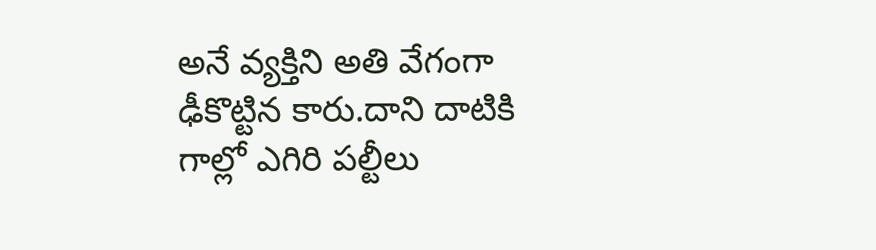అనే వ్యక్తిని అతి వేగంగా ఢీకొట్టిన కారు.దాని దాటికి గాల్లో ఎగిరి పల్టీలు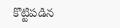కొట్టిపడిన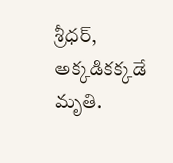శ్రీధర్, అక్కడికక్కడే మృతి.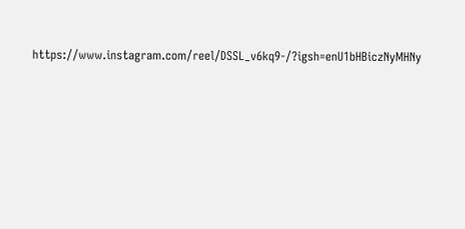https://www.instagram.com/reel/DSSL_v6kq9-/?igsh=enU1bHBiczNyMHNy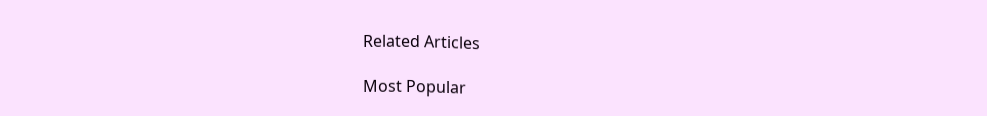Related Articles

Most Popular